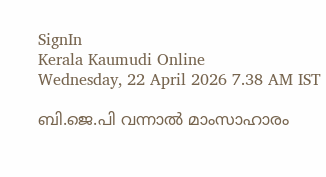SignIn
Kerala Kaumudi Online
Wednesday, 22 April 2026 7.38 AM IST

ബി.ജെ.പി വന്നാൽ മാംസാഹാരം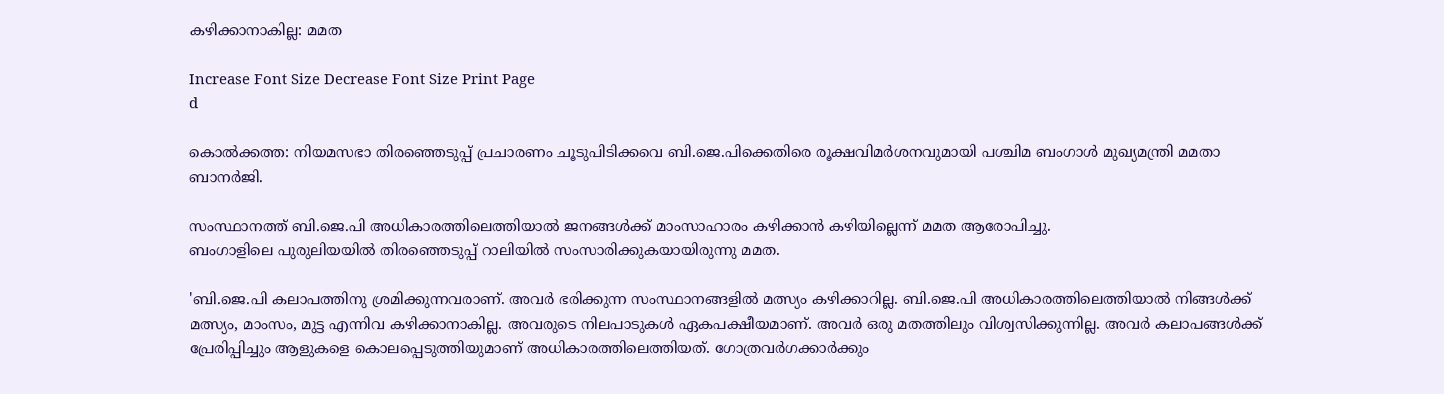കഴിക്കാനാകില്ല: മമത

Increase Font Size Decrease Font Size Print Page
d

കൊൽക്കത്ത: നിയമസഭാ തിരഞ്ഞെടുപ്പ് പ്രചാരണം ചൂടുപിടിക്കവെ ബി.ജെ.പിക്കെതിരെ രൂക്ഷവിമ‌ർശനവുമായി പശ്ചിമ ബംഗാൾ മുഖ്യമന്ത്രി മമതാ ബാനർജി.

സംസ്ഥാനത്ത് ബി.ജെ.പി അധികാരത്തിലെത്തിയാൽ ജനങ്ങൾക്ക് മാംസാഹാരം കഴിക്കാൻ കഴിയില്ലെന്ന് മമത ആരോപിച്ചു.
ബംഗാളിലെ പുരുലിയയിൽ തിരഞ്ഞെടുപ്പ് റാലിയിൽ സംസാരിക്കുകയായിരുന്നു മമത.

'ബി.ജെ.പി കലാപത്തിനു ശ്രമിക്കുന്നവരാണ്. അവർ ഭരിക്കുന്ന സംസ്ഥാനങ്ങളിൽ മത്സ്യം കഴിക്കാറില്ല. ബി.ജെ.പി അധികാരത്തിലെത്തിയാൽ നിങ്ങൾക്ക് മത്സ്യം, മാംസം, മുട്ട എന്നിവ കഴിക്കാനാകില്ല. അവരുടെ നിലപാടുകൾ ഏകപക്ഷീയമാണ്. അവർ ഒരു മതത്തിലും വിശ്വസിക്കുന്നില്ല. അവർ കലാപങ്ങൾക്ക് പ്രേരിപ്പിച്ചും ആളുകളെ കൊലപ്പെടുത്തിയുമാണ് അധികാരത്തിലെത്തിയത്. ഗോത്രവർഗക്കാർക്കും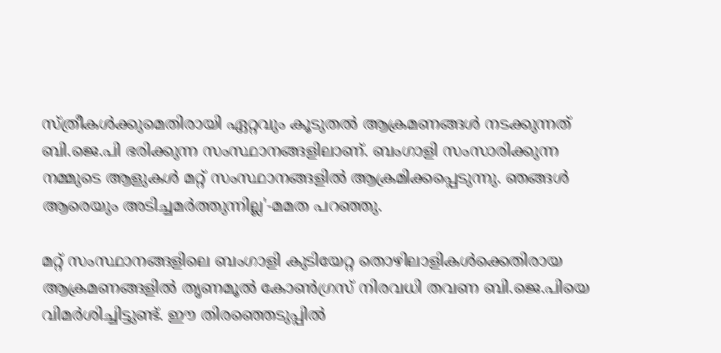സ്ത്രീകൾക്കുമെതിരായി ഏറ്റവും കൂടുതൽ ആക്രമണങ്ങൾ നടക്കുന്നത് ബി.ജെ.പി ഭരിക്കുന്ന സംസ്ഥാനങ്ങളിലാണ്. ബംഗാളി സംസാരിക്കുന്ന നമ്മുടെ ആളുകൾ മറ്റ് സംസ്ഥാനങ്ങളിൽ ആക്രമിക്കപ്പെടുന്നു. ഞങ്ങൾ ആരെയും അടിച്ചമർത്തുന്നില്ല'-മമത പറഞ്ഞു.

മറ്റ് സംസ്ഥാനങ്ങളിലെ ബംഗാളി കുടിയേറ്റ തൊഴിലാളികൾക്കെതിരായ ആക്രമണങ്ങളിൽ തൃണമൂൽ കോൺഗ്രസ് നിരവധി തവണ ബി.ജെ.പിയെ വിമർശിച്ചിട്ടുണ്ട്. ഈ തിരഞ്ഞെടുപ്പിൽ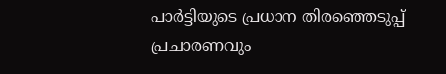പാർട്ടിയുടെ പ്രധാന തിരഞ്ഞെടുപ്പ് പ്രചാരണവും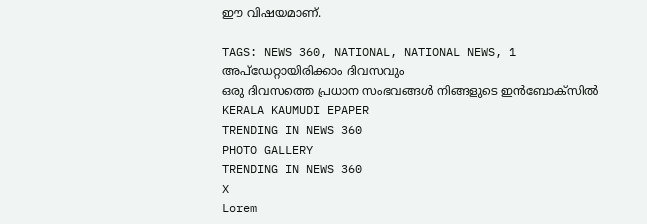ഈ വിഷയമാണ്.

TAGS: NEWS 360, NATIONAL, NATIONAL NEWS, 1
അപ്ഡേറ്റായിരിക്കാം ദിവസവും
ഒരു ദിവസത്തെ പ്രധാന സംഭവങ്ങൾ നിങ്ങളുടെ ഇൻബോക്സിൽ
KERALA KAUMUDI EPAPER
TRENDING IN NEWS 360
PHOTO GALLERY
TRENDING IN NEWS 360
X
Lorem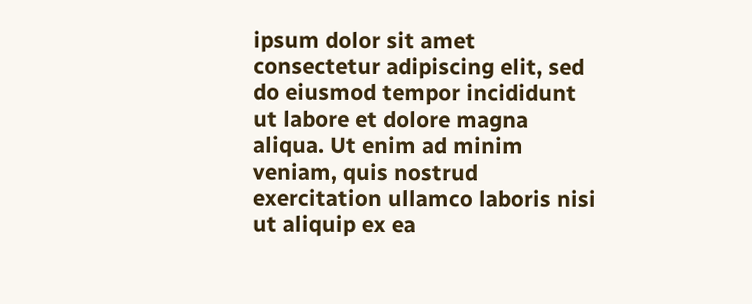ipsum dolor sit amet
consectetur adipiscing elit, sed do eiusmod tempor incididunt ut labore et dolore magna aliqua. Ut enim ad minim veniam, quis nostrud exercitation ullamco laboris nisi ut aliquip ex ea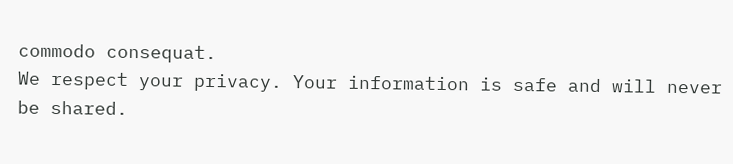commodo consequat.
We respect your privacy. Your information is safe and will never be shared.